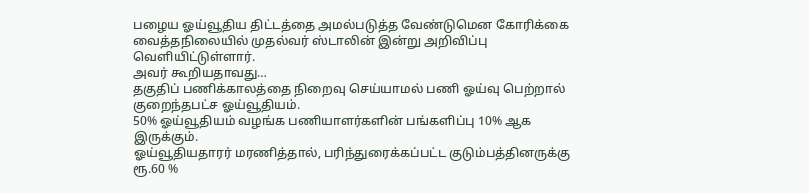பழைய ஓய்வூதிய திட்டத்தை அமல்படுத்த வேண்டுமென கோரிக்கை வைத்தநிலையில் முதல்வர் ஸ்டாலின் இன்று அறிவிப்பு வௌியிட்டுள்ளார்.
அவர் கூறியதாவது…
தகுதிப் பணிக்காலத்தை நிறைவு செய்யாமல் பணி ஓய்வு பெற்றால் குறைந்தபட்ச ஓய்வூதியம்.
50% ஓய்வூதியம் வழங்க பணியாளர்களின் பங்களிப்பு 10% ஆக இருக்கும்.
ஓய்வூதியதாரர் மரணித்தால், பரிந்துரைக்கப்பட்ட குடும்பத்தினருக்கு ரூ.60 %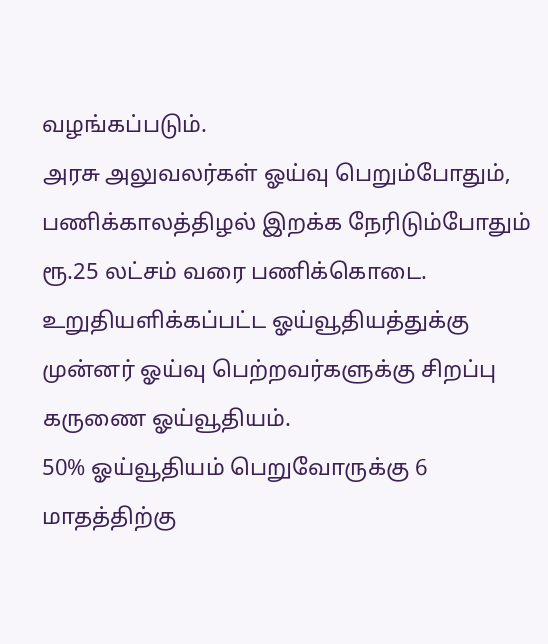வழங்கப்படும்.
அரசு அலுவலர்கள் ஓய்வு பெறும்போதும், பணிக்காலத்திழல் இறக்க நேரிடும்போதும் ரூ.25 லட்சம் வரை பணிக்கொடை.
உறுதியளிக்கப்பட்ட ஓய்வூதியத்துக்கு முன்னர் ஓய்வு பெற்றவர்களுக்கு சிறப்பு கருணை ஓய்வூதியம்.
50% ஓய்வூதியம் பெறுவோருக்கு 6 மாதத்திற்கு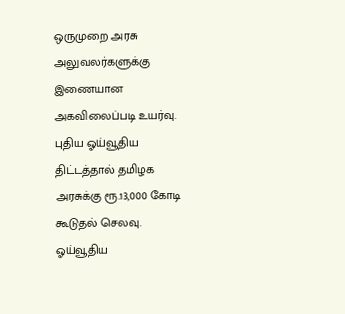ஒருமுறை அரசு அலுவலர்களுக்கு இணையான அகவிலைப்படி உயர்வு.
புதிய ஓய்வூதிய திட்டத்தால் தமிழக அரசுக்கு ரூ.13,000 கோடி கூடுதல் செலவு.
ஓய்வூதிய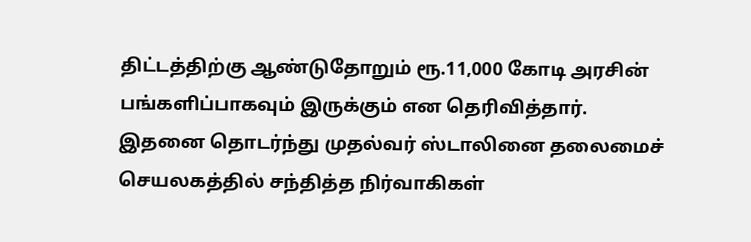திட்டத்திற்கு ஆண்டுதோறும் ரூ.11,000 கோடி அரசின் பங்களிப்பாகவும் இருக்கும் என தெரிவித்தார். இதனை தொடர்ந்து முதல்வர் ஸ்டாலினை தலைமைச் செயலகத்தில் சந்தித்த நிர்வாகிகள்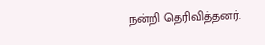நன்றி தெரிவித்தனர்.